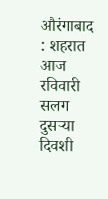औरंगाबाद : शहरात आज रविवारी सलग दुसऱ्या दिवशी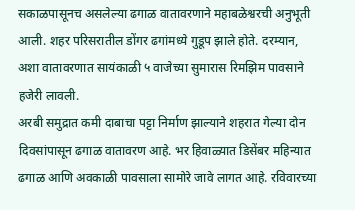सकाळपासूनच असलेल्या ढगाळ वातावरणाने महाबळेश्वरची अनुभूती आली. शहर परिसरातील डोंगर ढगांमध्ये गुडूप झाले होते. दरम्यान, अशा वातावरणात सायंकाळी ५ वाजेच्या सुमारास रिमझिम पावसाने हजेरी लावली.
अरबी समुद्रात कमी दाबाचा पट्टा निर्माण झाल्याने शहरात गेल्या दोन दिवसांपासून ढगाळ वातावरण आहे. भर हिवाळ्यात डिसेंबर महिन्यात ढगाळ आणि अवकाळी पावसाला सामोरे जावे लागत आहे. रविवारच्या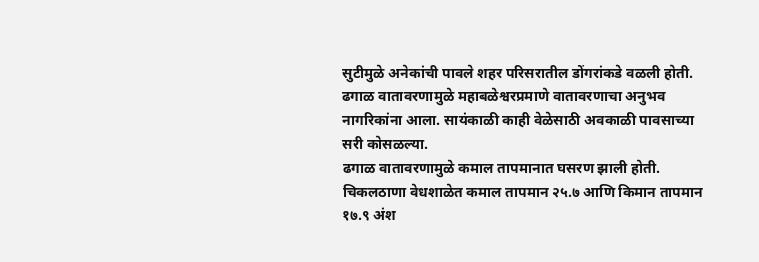सुटीमुळे अनेकांची पावले शहर परिसरातील डोंगरांकडे वळली होती. ढगाळ वातावरणामुळे महाबळेश्वरप्रमाणे वातावरणाचा अनुभव नागरिकांना आला. सायंकाळी काही वेळेसाठी अवकाळी पावसाच्या सरी कोसळल्या.
ढगाळ वातावरणामुळे कमाल तापमानात घसरण झाली होती. चिकलठाणा वेधशाळेत कमाल तापमान २५.७ आणि किमान तापमान १७.९ अंश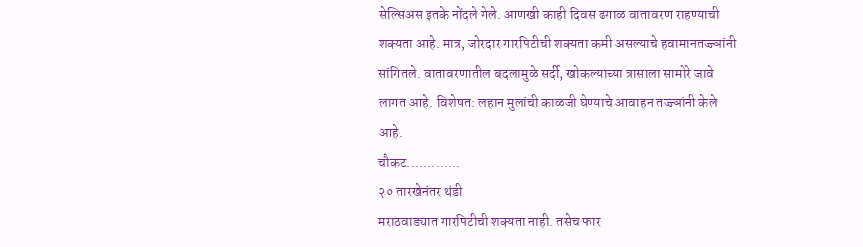सेल्सिअस इतके नोंदले गेले. आणखी काही दिवस ढगाळ वातावरण राहण्याची शक्यता आहे. मात्र, जोरदार गारपिटीची शक्यता कमी असल्याचे हवामानतज्ज्ञांनी सांगितले. वातावरणातील बदलामुळे सर्दी, खोकल्याच्या त्रासाला सामोरे जावे लागत आहे. विशेषत: लहान मुलांची काळजी घेण्याचे आवाहन तज्ज्ञांनी केले आहे.
चौकट.............
२० तारखेनंतर थंडी
मराठवाड्यात गारपिटीची शक्यता नाही. तसेच फार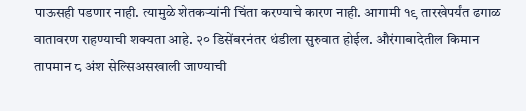पाऊसही पडणार नाही. त्यामुळे शेतकऱ्यांनी चिंता करण्याचे कारण नाही. आगामी १९ तारखेपर्यंत ढगाळ वातावरण राहण्याची शक्यता आहे. २० डिसेंबरनंतर थंडीला सुरुवात होईल. औरंगाबादेतील किमान तापमान ८ अंश सेल्सिअसखाली जाण्याची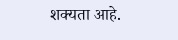शक्यता आहे.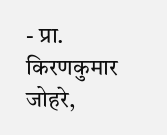- प्रा. किरणकुमार जोहरे,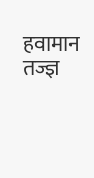हवामान तज्ज्ञ